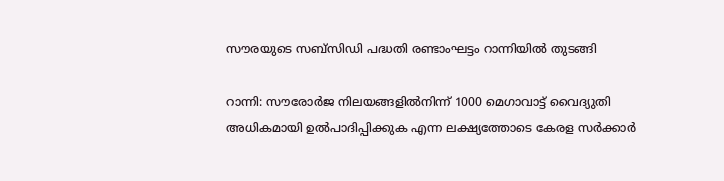സൗരയുടെ സബ്സിഡി പദ്ധതി രണ്ടാംഘട്ടം റാന്നിയിൽ തുടങ്ങി

റാന്നി: സൗരോർജ നിലയങ്ങളിൽനിന്ന് 1000 മെഗാവാട്ട് വൈദ്യുതി അധികമായി ഉൽപാദിപ്പിക്കുക എന്ന ലക്ഷ്യത്തോടെ കേരള സർക്കാർ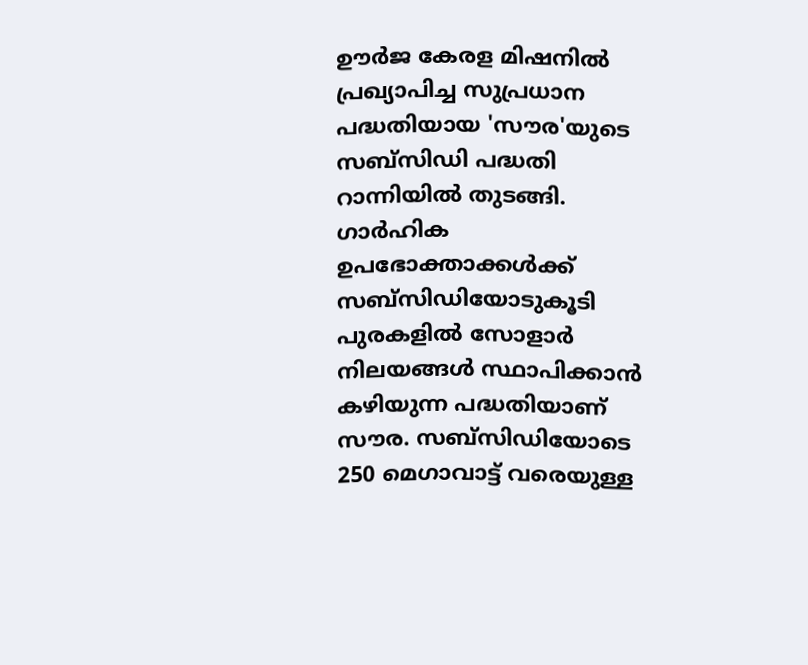ഊർജ കേരള മിഷനിൽ പ്രഖ്യാപിച്ച സുപ്രധാന പദ്ധതിയായ 'സൗര'യുടെ സബ്സിഡി പദ്ധതി റാന്നിയില്‍ തുടങ്ങി. ഗാർഹിക ഉപഭോക്താക്കൾക്ക് സബ്സിഡിയോടുകൂടി പുരകളിൽ സോളാർ നിലയങ്ങൾ സ്ഥാപിക്കാൻ കഴിയുന്ന പദ്ധതിയാണ് സൗര. സബ്സിഡിയോടെ 250 മെഗാവാട്ട് വരെയുള്ള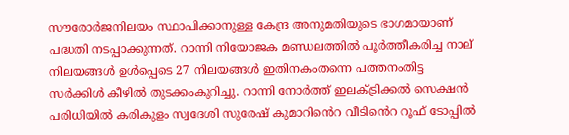സൗരോർജനിലയം സ്ഥാപിക്കാനുള്ള കേന്ദ്ര അനുമതിയുടെ ഭാഗമായാണ് പദ്ധതി നടപ്പാക്കുന്നത്. റാന്നി നിയോജക മണ്ഡലത്തിൽ പൂർത്തീകരിച്ച നാല് നിലയങ്ങൾ ഉൾപ്പെടെ 27 നിലയങ്ങൾ ഇതിനകംതന്നെ പത്തനംതിട്ട സർക്കിൾ കീഴിൽ തുടക്കംകുറിച്ചു. റാന്നി നോർത്ത് ഇലക്ട്രിക്കൽ സെക്ഷൻ പരിധിയിൽ കരികുളം സ്വദേശി സുരേഷ് കുമാറി‍ൻെറ വീടി‍ൻെറ റൂഫ് ടോപ്പില്‍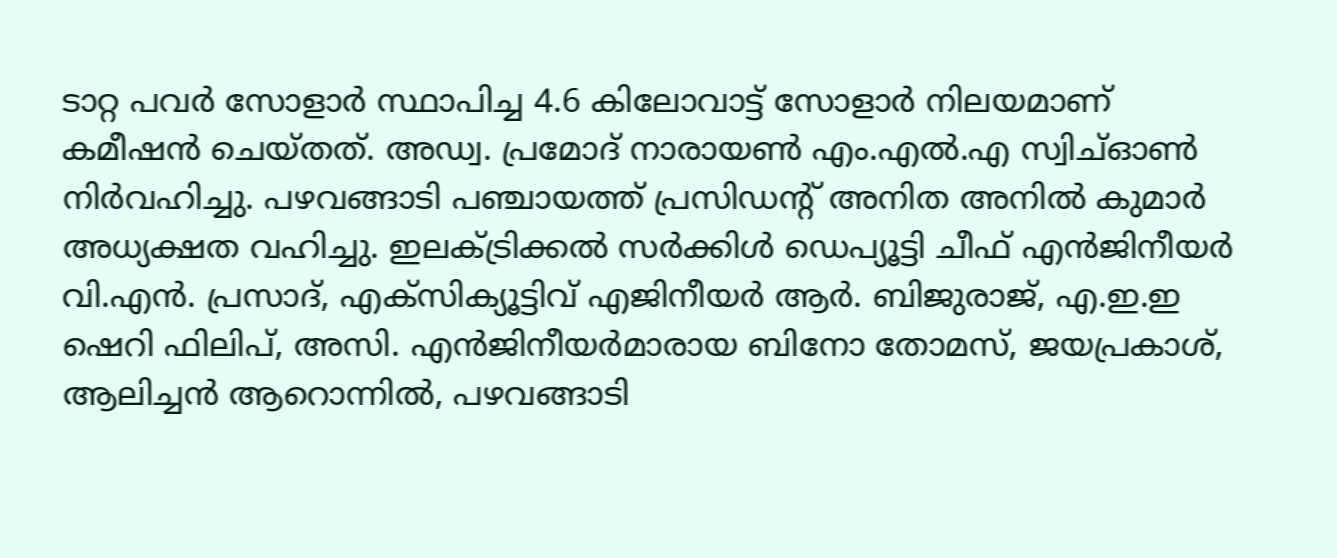ടാറ്റ പവർ സോളാർ സ്ഥാപിച്ച 4.6 കിലോവാട്ട് സോളാർ നിലയമാണ് കമീഷൻ ചെയ്തത്. അഡ്വ. പ്രമോദ് നാരായൺ എം.എല്‍.എ സ്വിച്ഓൺ നിർവഹിച്ചു. പഴവങ്ങാടി പഞ്ചായത്ത് പ്രസിഡന്‍റ് അനിത അനിൽ കുമാര്‍ അധ്യക്ഷത വഹിച്ചു. ഇലക്ട്രിക്കൽ സർക്കിൾ ഡെപ്യൂട്ടി ചീഫ് എൻജിനീയർ വി.എന്‍. പ്രസാദ്, എക്സിക്യൂട്ടിവ് എജിനീയർ ആര്‍. ബിജുരാജ്, എ.ഇ.ഇ ഷെറി ഫിലിപ്, അസി. എൻജിനീയർമാരായ ബിനോ തോമസ്, ജയപ്രകാശ്, ആലിച്ചൻ ആറൊന്നിൽ, പഴവങ്ങാടി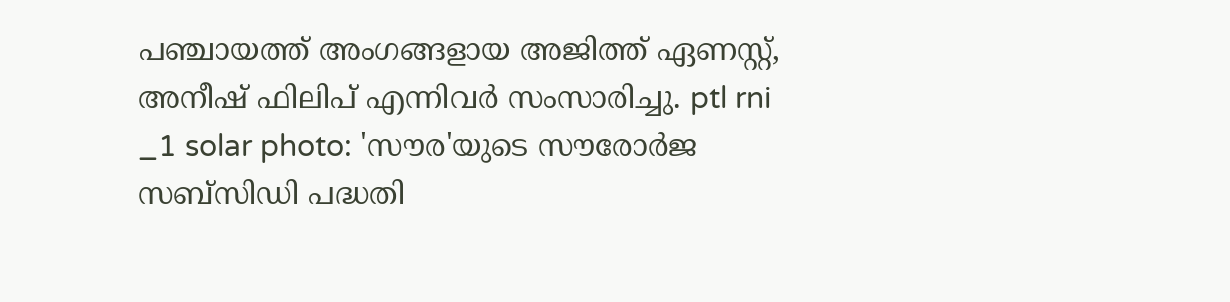പഞ്ചായത്ത് അംഗങ്ങളായ അജിത്ത് ഏണസ്റ്റ്, അനീഷ് ഫിലിപ് എന്നിവർ സംസാരിച്ചു. ptl rni _1 solar photo: 'സൗര'യുടെ സൗരോർജ സബ്സിഡി പദ്ധതി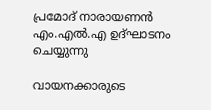പ്രമോദ് നാരായണൻ എം.എൽ.എ ഉദ്ഘാടനം ചെയ്യുന്നു

വായനക്കാരുടെ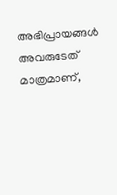അഭിപ്രായങ്ങള്‍ അവരുടേത് മാത്രമാണ്,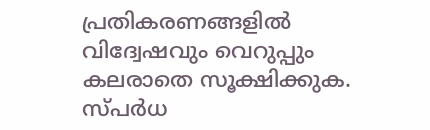പ്രതികരണങ്ങളിൽ വിദ്വേഷവും വെറുപ്പും കലരാതെ സൂക്ഷിക്കുക. സ്പർധ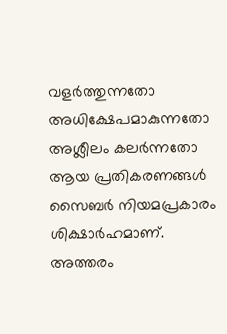വളർത്തുന്നതോ അധിക്ഷേപമാകുന്നതോ അശ്ലീലം കലർന്നതോ ആയ പ്രതികരണങ്ങൾ സൈബർ നിയമപ്രകാരം ശിക്ഷാർഹമാണ്. അത്തരം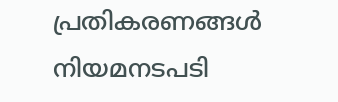പ്രതികരണങ്ങൾ നിയമനടപടി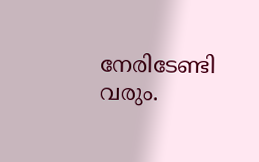നേരിടേണ്ടി വരും.